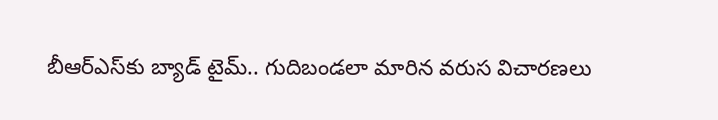బీఆర్ఎస్‌కు బ్యాడ్ టైమ్.. గుదిబండలా మారిన వరుస విచారణలు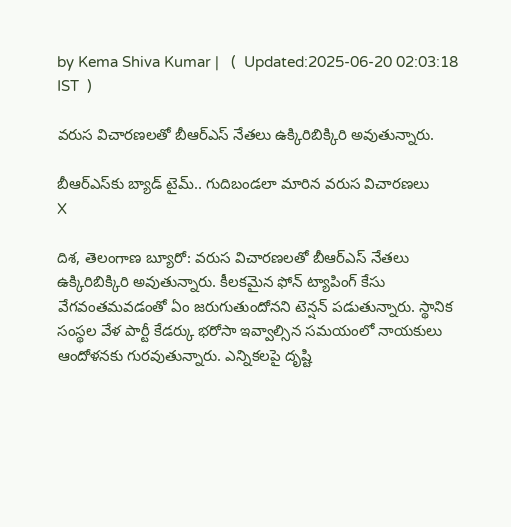by Kema Shiva Kumar |   (  Updated:2025-06-20 02:03:18  IST  )

వరుస విచారణలతో బీఆర్ఎస్ నేతలు ఉక్కిరిబిక్కిరి అవుతున్నారు.

బీఆర్ఎస్‌కు బ్యాడ్ టైమ్.. గుదిబండలా మారిన వరుస విచారణలు
X

దిశ, తెలంగాణ బ్యూరో: వరుస విచారణలతో బీఆర్ఎస్ నేతలు ఉక్కిరిబిక్కిరి అవుతున్నారు. కీలకమైన ఫోన్ ట్యాపింగ్ కేసు వేగవంతమవడంతో ఏం జరుగుతుందోనని టెన్షన్ పడుతున్నారు. స్థానిక సంస్థల వేళ పార్టీ కేడర్కు భరోసా ఇవ్వాల్సిన సమయంలో నాయకులు ఆందోళనకు గురవుతున్నారు. ఎన్నికలపై దృష్టి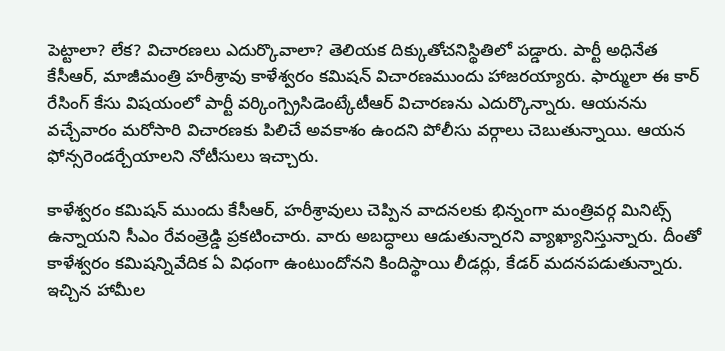పెట్టాలా? లేక? విచారణలు ఎదుర్కొవాలా? తెలియక దిక్కుతోచనిస్థితిలో పడ్డారు. పార్టీ అధినేత కేసీఆర్, మాజీమంత్రి హరీశ్రావు కాళేశ్వరం కమిషన్ విచారణముందు హాజరయ్యారు. ఫార్ములా ఈ కార్ రేసింగ్ కేసు విషయంలో పార్టీ వర్కింగ్ప్రెసిడెంట్కేటీఆర్ విచారణను ఎదుర్కొన్నారు. ఆయనను వచ్చేవారం మరోసారి విచారణకు పిలిచే అవకాశం ఉందని పోలీసు వర్గాలు చెబుతున్నాయి. ఆయన ఫోన్సరెండర్చేయాలని నోటీసులు ఇచ్చారు.

కాళేశ్వరం కమిషన్ ముందు కేసీఆర్, హరీశ్రావులు చెప్పిన వాదనలకు భిన్నంగా మంత్రివర్గ మినిట్స్ ఉన్నాయని సీఎం రేవంత్రెడ్డి ప్రకటించారు. వారు అబద్ధాలు ఆడుతున్నారని వ్యాఖ్యానిస్తున్నారు. దీంతో కాళేశ్వరం కమిషన్నివేదిక ఏ విధంగా ఉంటుందోనని కిందిస్థాయి లీడర్లు, కేడర్ మదనపడుతున్నారు. ఇచ్చిన హామీల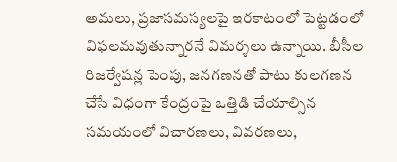అమలు, ప్రజాసమస్యలపై ఇరకాటంలో పెట్టడంలో విఫలమవుతున్నారనే విమర్శలు ఉన్నాయి. బీసీల రిజర్వేషన్ల పెంపు, జనగణనతో పాటు కులగణన చేసే విధంగా కేంద్రంపై ఒత్తిడి చేయాల్సిన సమయంలో విచారణలు, వివరణలు,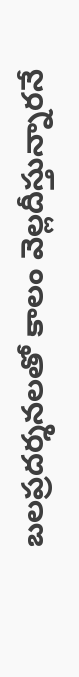బలప్రదర్శనలతో కాలం వెల్లదీస్తున్నారనే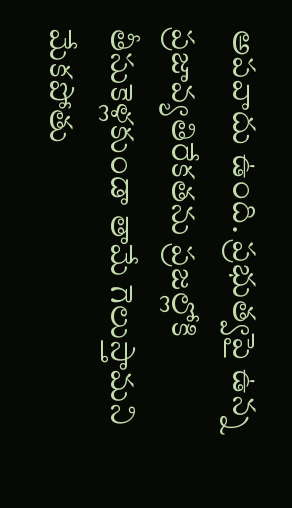అపవాదు ఉంది. ప్రభుత్వపై ఉన్న ప్రజావ్యతిరేకతను ప్రజల్లోకి తీసుకెళ్లకుండా తామే గెలుస్తామని మేకపోతు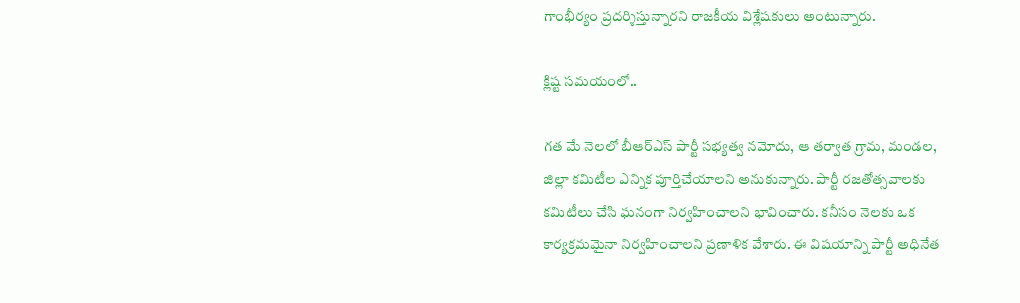గాంభీర్యం ప్రదర్శిస్తున్నారని రాజకీయ విశ్లేషకులు అంటున్నారు.

క్లిష్ట సమయంలో..

గత మే నెలలో బీఆర్ఎస్ పార్టీ సభ్యత్వ నమోదు, ఆ తర్వాత గ్రామ, మండల, జిల్లా కమిటీల ఎన్నిక పూర్తిచేయాలని అనుకున్నారు. పార్టీ రజతోత్సవాలకు కమిటీలు చేసి ఘనంగా నిర్వహించాలని భావించారు. కనీసం నెలకు ఒక కార్యక్రమమైనా నిర్వహించాలని ప్రణాళిక వేశారు. ఈ విషయాన్ని పార్టీ అధినేత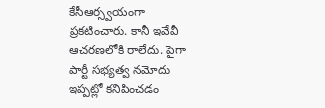కేసీఆర్స్వయంగా ప్రకటించారు. కానీ ఇవేవీ ఆచరణలోకి రాలేదు. పైగా పార్టీ సభ్యత్వ నమోదు ఇప్పట్లో కనిపించడం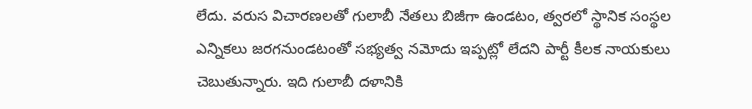లేదు. వరుస విచారణలతో గులాబీ నేతలు బిజీగా ఉండటం, త్వరలో స్థానిక సంస్థల ఎన్నికలు జరగనుండటంతో సభ్యత్వ నమోదు ఇప్పట్లో లేదని పార్టీ కీలక నాయకులు చెబుతున్నారు. ఇది గులాబీ దళానికి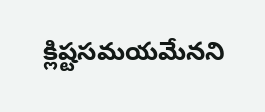క్లిష్టసమయమేనని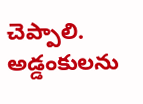చెప్పాలి. అడ్డంకులను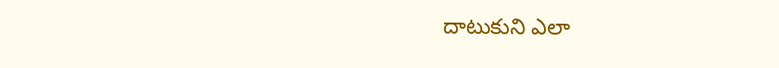దాటుకుని ఎలా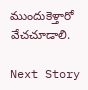ముందుకెళ్తారో వేచచూడాలి.

Next Story